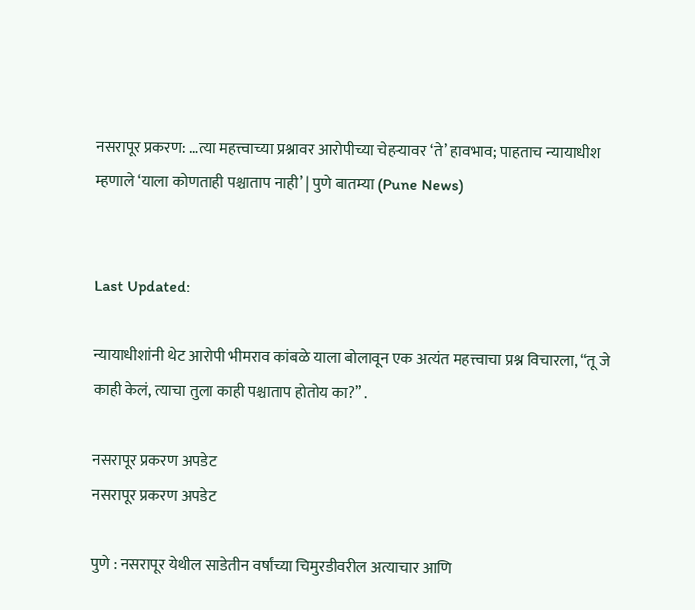नसरापूर प्रकरण: …त्या महत्त्वाच्या प्रश्नावर आरोपीच्या चेहऱ्यावर ‘ते’ हावभाव; पाहताच न्यायाधीश म्हणाले ‘याला कोणताही पश्चाताप नाही’ | पुणे बातम्या (Pune News)


Last Updated:

न्यायाधीशांनी थेट आरोपी भीमराव कांबळे याला बोलावून एक अत्यंत महत्त्वाचा प्रश्न विचारला, “तू जे काही केलं, त्याचा तुला काही पश्चाताप होतोय का?” .

नसरापूर प्रकरण अपडेट
नसरापूर प्रकरण अपडेट

पुणे : नसरापूर येथील साडेतीन वर्षांच्या चिमुरडीवरील अत्याचार आणि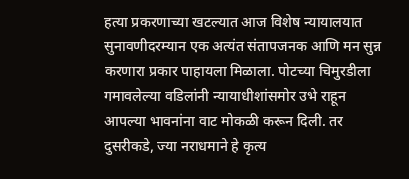हत्या प्रकरणाच्या खटल्यात आज विशेष न्यायालयात सुनावणीदरम्यान एक अत्यंत संतापजनक आणि मन सुन्न करणारा प्रकार पाहायला मिळाला. पोटच्या चिमुरडीला गमावलेल्या वडिलांनी न्यायाधीशांसमोर उभे राहून आपल्या भावनांना वाट मोकळी करून दिली. तर दुसरीकडे, ज्या नराधमाने हे कृत्य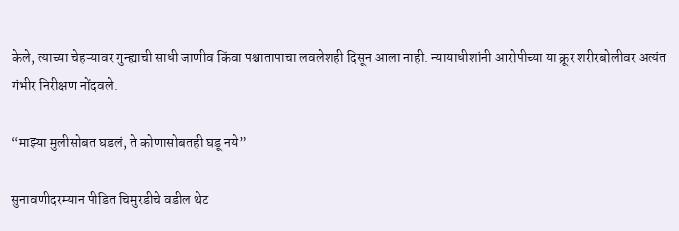केले, त्याच्या चेहऱ्यावर गुन्ह्याची साधी जाणीव किंवा पश्चातापाचा लवलेशही दिसून आला नाही. न्यायाधीशांनी आरोपीच्या या क्रूर शरीरबोलीवर अत्यंत गंभीर निरीक्षण नोंदवले.

“माझ्या मुलीसोबत घडलं, ते कोणासोबतही घडू नये”

सुनावणीदरम्यान पीडित चिमुरडीचे वडील थेट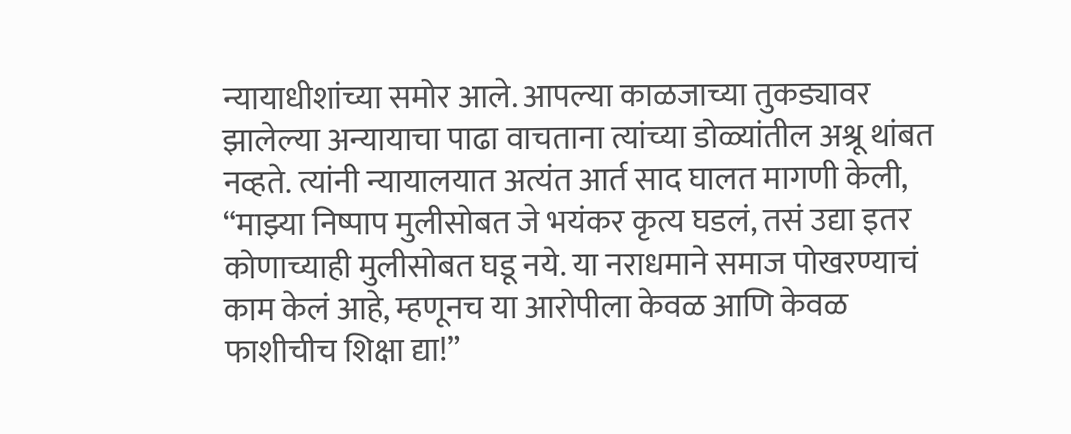न्यायाधीशांच्या समोर आले. आपल्या काळजाच्या तुकड्यावर झालेल्या अन्यायाचा पाढा वाचताना त्यांच्या डोळ्यांतील अश्रू थांबत नव्हते. त्यांनी न्यायालयात अत्यंत आर्त साद घालत मागणी केली, “माझ्या निष्पाप मुलीसोबत जे भयंकर कृत्य घडलं, तसं उद्या इतर कोणाच्याही मुलीसोबत घडू नये. या नराधमाने समाज पोखरण्याचं काम केलं आहे, म्हणूनच या आरोपीला केवळ आणि केवळ फाशीचीच शिक्षा द्या!”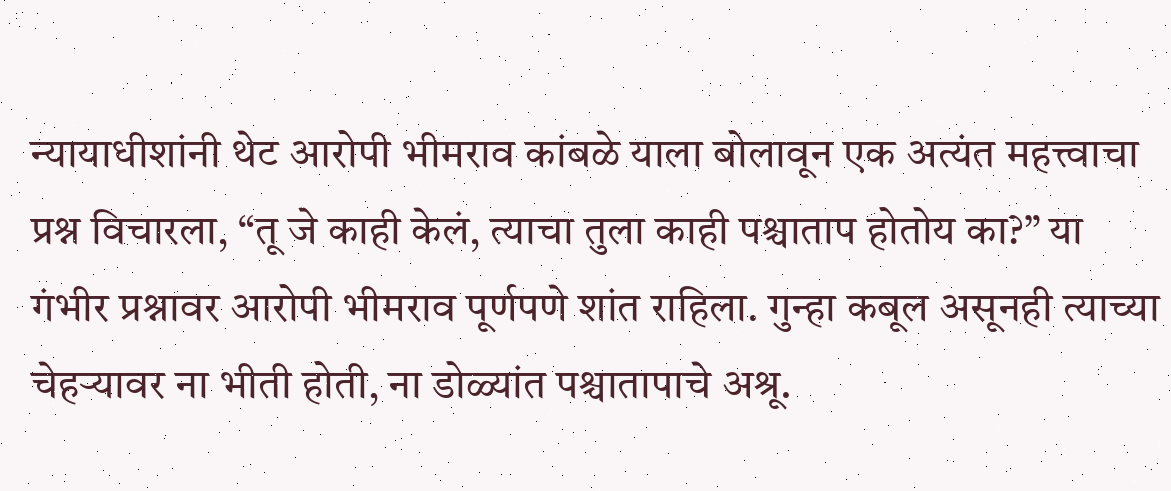न्यायाधीशांनी थेट आरोपी भीमराव कांबळे याला बोलावून एक अत्यंत महत्त्वाचा प्रश्न विचारला, “तू जे काही केलं, त्याचा तुला काही पश्चाताप होतोय का?” या गंभीर प्रश्नावर आरोपी भीमराव पूर्णपणे शांत राहिला. गुन्हा कबूल असूनही त्याच्या चेहऱ्यावर ना भीती होती, ना डोळ्यांत पश्चातापाचे अश्रू.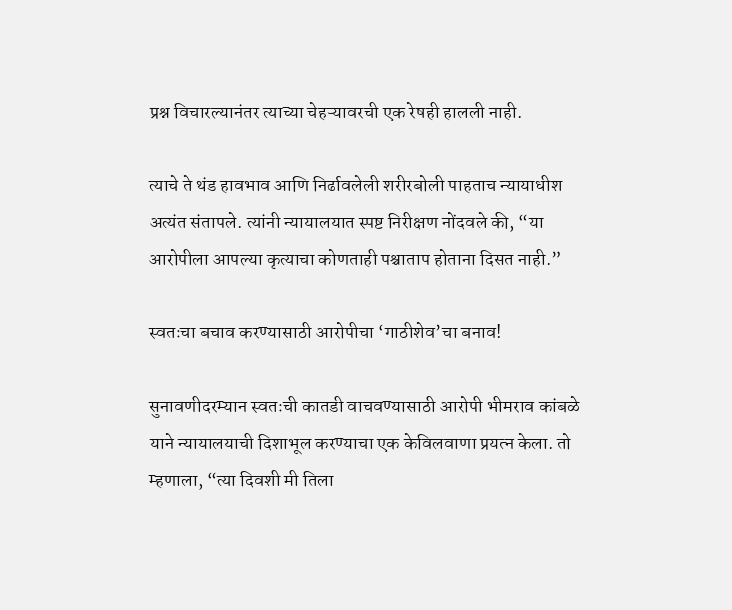प्रश्न विचारल्यानंतर त्याच्या चेहऱ्यावरची एक रेषही हालली नाही.

त्याचे ते थंड हावभाव आणि निर्ढावलेली शरीरबोली पाहताच न्यायाधीश अत्यंत संतापले. त्यांनी न्यायालयात स्पष्ट निरीक्षण नोंदवले की, “या आरोपीला आपल्या कृत्याचा कोणताही पश्चाताप होताना दिसत नाही.”

स्वतःचा बचाव करण्यासाठी आरोपीचा ‘गाठीशेव’चा बनाव!

सुनावणीदरम्यान स्वतःची कातडी वाचवण्यासाठी आरोपी भीमराव कांबळे याने न्यायालयाची दिशाभूल करण्याचा एक केविलवाणा प्रयत्न केला. तो म्हणाला, “त्या दिवशी मी तिला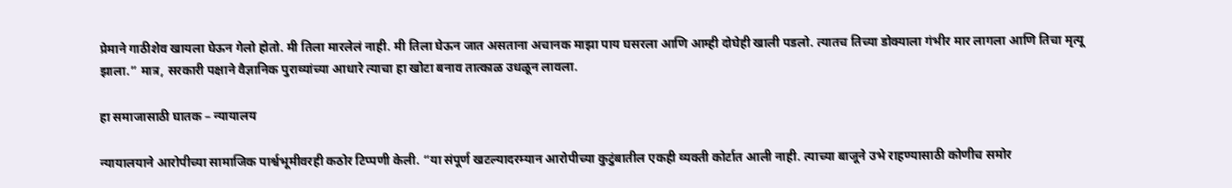प्रेमाने गाठीशेव खायला घेऊन गेलो होतो. मी तिला मारलेलं नाही. मी तिला घेऊन जात असताना अचानक माझा पाय घसरला आणि आम्ही दोघेही खाली पडलो. त्यातच तिच्या डोक्याला गंभीर मार लागला आणि तिचा मृत्यू झाला.” मात्र, सरकारी पक्षाने वैज्ञानिक पुराव्यांच्या आधारे त्याचा हा खोटा बनाव तात्काळ उधळून लावला.

हा समाजासाठी घातक – न्यायालय

न्यायालयाने आरोपीच्या सामाजिक पार्श्वभूमीवरही कठोर टिप्पणी केली. “या संपूर्ण खटल्यादरम्यान आरोपीच्या कुटुंबातील एकही व्यक्ती कोर्टात आली नाही. त्याच्या बाजूने उभे राहण्यासाठी कोणीच समोर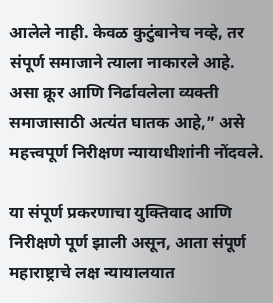आलेले नाही. केवळ कुटुंबानेच नव्हे, तर संपूर्ण समाजाने त्याला नाकारले आहे. असा क्रूर आणि निर्ढावलेला व्यक्ती समाजासाठी अत्यंत घातक आहे,” असे महत्त्वपूर्ण निरीक्षण न्यायाधीशांनी नोंदवले.

या संपूर्ण प्रकरणाचा युक्तिवाद आणि निरीक्षणे पूर्ण झाली असून, आता संपूर्ण महाराष्ट्राचे लक्ष न्यायालयात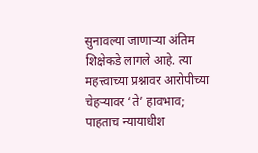सुनावल्या जाणाऱ्या अंतिम शिक्षेकडे लागले आहे. त्या महत्त्वाच्या प्रश्नावर आरोपीच्या चेहऱ्यावर ‘ते’ हावभाव; पाहताच न्यायाधीश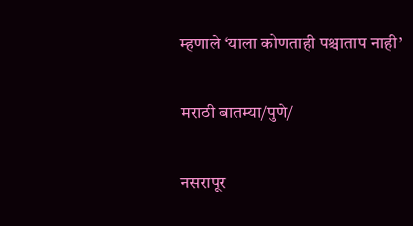म्हणाले ‘याला कोणताही पश्चाताप नाही’

मराठी बातम्या/पुणे/

नसरापूर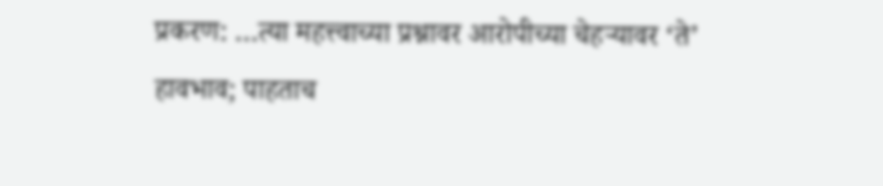प्रकरण: …त्या महत्त्वाच्या प्रश्नावर आरोपीच्या चेहऱ्यावर ‘ते’ हावभाव; पाहताच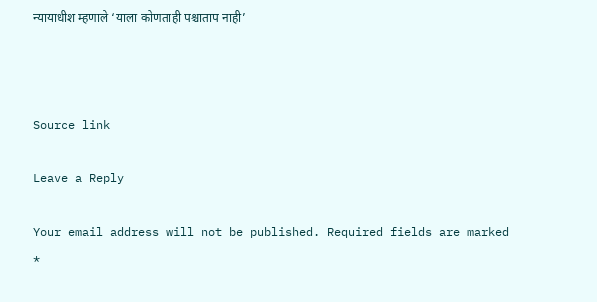न्यायाधीश म्हणाले ‘याला कोणताही पश्चाताप नाही’



Source link

Leave a Reply

Your email address will not be published. Required fields are marked *